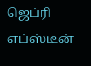ஜெப்ரி எப்ஸ்டீன்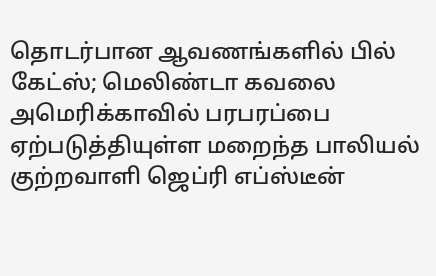தொடர்பான ஆவணங்களில் பில் கேட்ஸ்; மெலிண்டா கவலை
அமெரிக்காவில் பரபரப்பை ஏற்படுத்தியுள்ள மறைந்த பாலியல் குற்றவாளி ஜெப்ரி எப்ஸ்டீன்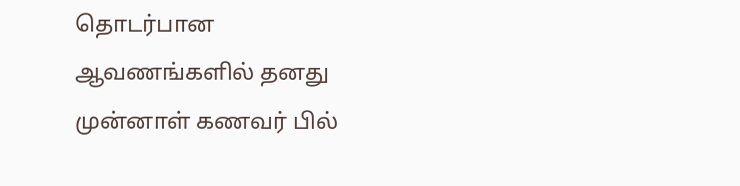தொடர்பான ஆவணங்களில் தனது முன்னாள் கணவர் பில்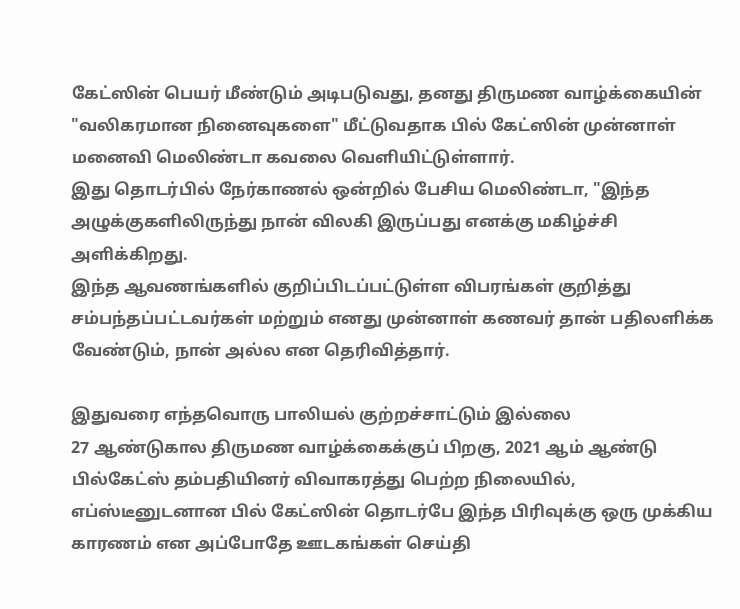கேட்ஸின் பெயர் மீண்டும் அடிபடுவது, தனது திருமண வாழ்க்கையின் "வலிகரமான நினைவுகளை" மீட்டுவதாக பில் கேட்ஸின் முன்னாள் மனைவி மெலிண்டா கவலை வெளியிட்டுள்ளார்.
இது தொடர்பில் நேர்காணல் ஒன்றில் பேசிய மெலிண்டா, "இந்த அழுக்குகளிலிருந்து நான் விலகி இருப்பது எனக்கு மகிழ்ச்சி அளிக்கிறது.
இந்த ஆவணங்களில் குறிப்பிடப்பட்டுள்ள விபரங்கள் குறித்து சம்பந்தப்பட்டவர்கள் மற்றும் எனது முன்னாள் கணவர் தான் பதிலளிக்க வேண்டும், நான் அல்ல என தெரிவித்தார்.

இதுவரை எந்தவொரு பாலியல் குற்றச்சாட்டும் இல்லை
27 ஆண்டுகால திருமண வாழ்க்கைக்குப் பிறகு, 2021 ஆம் ஆண்டு பில்கேட்ஸ் தம்பதியினர் விவாகரத்து பெற்ற நிலையில், எப்ஸ்டீனுடனான பில் கேட்ஸின் தொடர்பே இந்த பிரிவுக்கு ஒரு முக்கிய காரணம் என அப்போதே ஊடகங்கள் செய்தி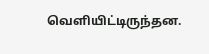வெளியிட்டிருந்தன.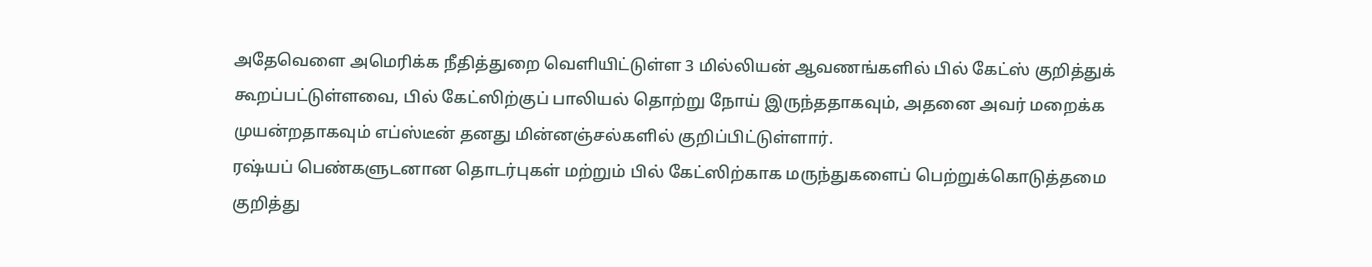அதேவெளை அமெரிக்க நீதித்துறை வெளியிட்டுள்ள 3 மில்லியன் ஆவணங்களில் பில் கேட்ஸ் குறித்துக் கூறப்பட்டுள்ளவை, பில் கேட்ஸிற்குப் பாலியல் தொற்று நோய் இருந்ததாகவும், அதனை அவர் மறைக்க முயன்றதாகவும் எப்ஸ்டீன் தனது மின்னஞ்சல்களில் குறிப்பிட்டுள்ளார்.
ரஷ்யப் பெண்களுடனான தொடர்புகள் மற்றும் பில் கேட்ஸிற்காக மருந்துகளைப் பெற்றுக்கொடுத்தமை குறித்து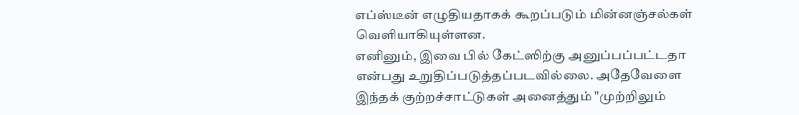எப்ஸ்டீன் எழுதியதாகக் கூறப்படும் மின்னஞ்சல்கள் வெளியாகியுள்ளன.
எனினும், இவை பில் கேட்ஸிற்கு அனுப்பப்பட்டதா என்பது உறுதிப்படுத்தப்படவில்லை. அதேவேளை இந்தக் குற்றச்சாட்டுகள் அனைத்தும் "முற்றிலும்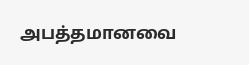அபத்தமானவை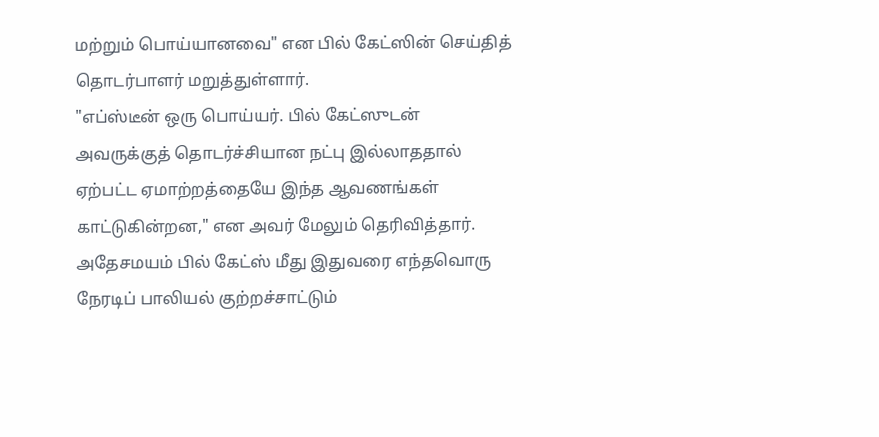மற்றும் பொய்யானவை" என பில் கேட்ஸின் செய்தித் தொடர்பாளர் மறுத்துள்ளார்.
"எப்ஸ்டீன் ஒரு பொய்யர். பில் கேட்ஸுடன் அவருக்குத் தொடர்ச்சியான நட்பு இல்லாததால் ஏற்பட்ட ஏமாற்றத்தையே இந்த ஆவணங்கள் காட்டுகின்றன," என அவர் மேலும் தெரிவித்தார்.
அதேசமயம் பில் கேட்ஸ் மீது இதுவரை எந்தவொரு நேரடிப் பாலியல் குற்றச்சாட்டும்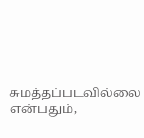சுமத்தப்படவில்லை என்பதும்,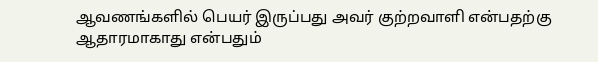ஆவணங்களில் பெயர் இருப்பது அவர் குற்றவாளி என்பதற்கு ஆதாரமாகாது என்பதும்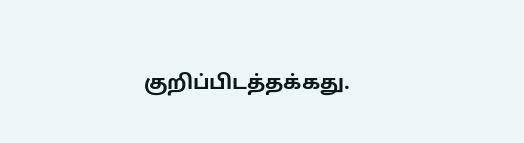குறிப்பிடத்தக்கது.